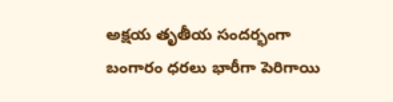అక్షయ తృతీయ సందర్భంగా బంగారం ధరలు భారీగా పెరిగాయి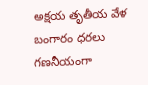అక్షయ తృతీయ వేళ బంగారం ధరలు గణనీయంగా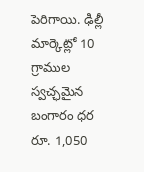పెరిగాయి. ఢిల్లీ మార్కెట్లో 10 గ్రాముల స్వచ్ఛమైన బంగారం ధర రూ. 1,050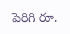పెరిగి రూ.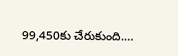99,450కు చేరుకుంది.…